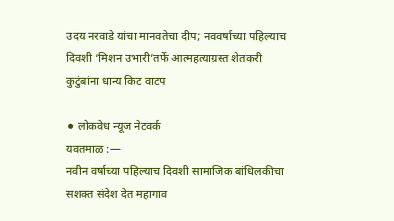उदय नरवाडे यांचा मानवतेचा दीप; नववर्षाच्या पहिल्याच दिवशी ‘मिशन उभारी’तर्फे आत्महत्याग्रस्त शेतकरी कुटुंबांना धान्य किट वाटप

⚫ लोकवेध न्यूज नेटवर्क
यवतमाळ :—
नवीन वर्षाच्या पहिल्याच दिवशी सामाजिक बांधिलकीचा सशक्त संदेश देत महागाव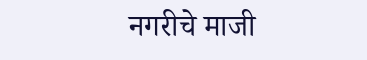नगरीचे माजी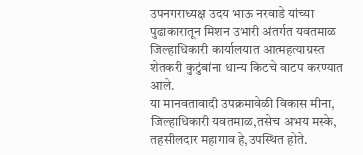उपनगराध्यक्ष उदय भाऊ नरवाडे यांच्या पुढाकारातून मिशन उभारी अंतर्गत यवतमाळ जिल्हाधिकारी कार्यालयात आत्महत्याग्रस्त शेतकरी कुटुंबांना धान्य किटचे वाटप करण्यात आले.
या मानवतावादी उपक्रमावेळी विकास मीना, जिल्हाधिकारी यवतमाळ,तसेच अभय मस्के, तहसीलदार महागाव हे,उपस्थित होते.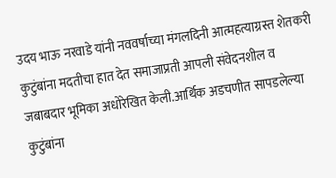उदय भाऊ नरवाडे यांनी नववर्षाच्या मंगलदिनी आत्महत्याग्रस्त शेतकरी कुटुंबांना मदतीचा हात देत समाजाप्रती आपली संवेदनशील व जबाबदार भूमिका अधोरेखित केली.आर्थिक अडचणीत सापडलेल्या कुटुंबांना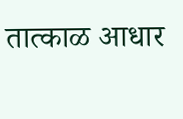तात्काळ आधार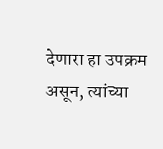देणारा हा उपक्रम असून, त्यांच्या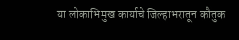या लोकाभिमुख कार्याचे जिल्हाभरातून कौतुक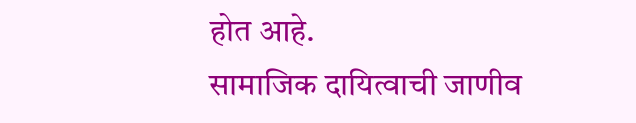होत आहे.
सामाजिक दायित्वाची जाणीव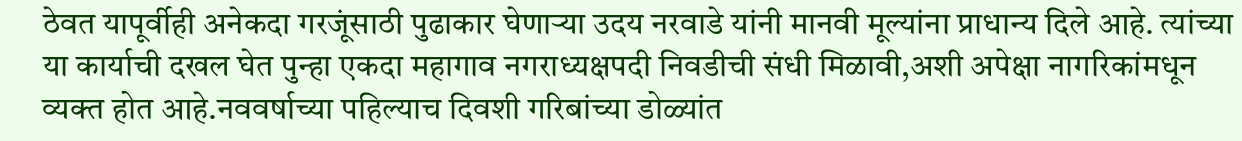ठेवत यापूर्वीही अनेकदा गरजूंसाठी पुढाकार घेणाऱ्या उदय नरवाडे यांनी मानवी मूल्यांना प्राधान्य दिले आहे. त्यांच्या या कार्याची दखल घेत पुन्हा एकदा महागाव नगराध्यक्षपदी निवडीची संधी मिळावी,अशी अपेक्षा नागरिकांमधून व्यक्त होत आहे.नववर्षाच्या पहिल्याच दिवशी गरिबांच्या डोळ्यांत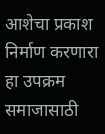आशेचा प्रकाश निर्माण करणारा हा उपक्रम समाजासाठी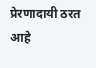प्रेरणादायी ठरत आहे